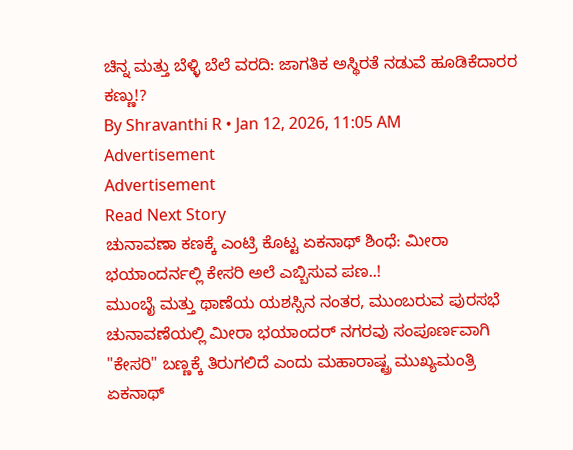ಚಿನ್ನ ಮತ್ತು ಬೆಳ್ಳಿ ಬೆಲೆ ವರದಿ: ಜಾಗತಿಕ ಅಸ್ಥಿರತೆ ನಡುವೆ ಹೂಡಿಕೆದಾರರ ಕಣ್ಣು!?
By Shravanthi R • Jan 12, 2026, 11:05 AM
Advertisement
Advertisement
Read Next Story
ಚುನಾವಣಾ ಕಣಕ್ಕೆ ಎಂಟ್ರಿ ಕೊಟ್ಟ ಏಕನಾಥ್ ಶಿಂಧೆ: ಮೀರಾ ಭಯಾಂದರ್ನಲ್ಲಿ ಕೇಸರಿ ಅಲೆ ಎಬ್ಬಿಸುವ ಪಣ..!
ಮುಂಬೈ ಮತ್ತು ಥಾಣೆಯ ಯಶಸ್ಸಿನ ನಂತರ, ಮುಂಬರುವ ಪುರಸಭೆ ಚುನಾವಣೆಯಲ್ಲಿ ಮೀರಾ ಭಯಾಂದರ್ ನಗರವು ಸಂಪೂರ್ಣವಾಗಿ "ಕೇಸರಿ" ಬಣ್ಣಕ್ಕೆ ತಿರುಗಲಿದೆ ಎಂದು ಮಹಾರಾಷ್ಟ್ರ ಮುಖ್ಯಮಂತ್ರಿ ಏಕನಾಥ್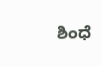ಶಿಂಧೆ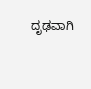ದೃಢವಾಗಿ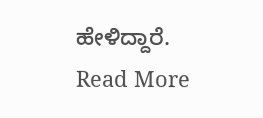ಹೇಳಿದ್ದಾರೆ.
Read More